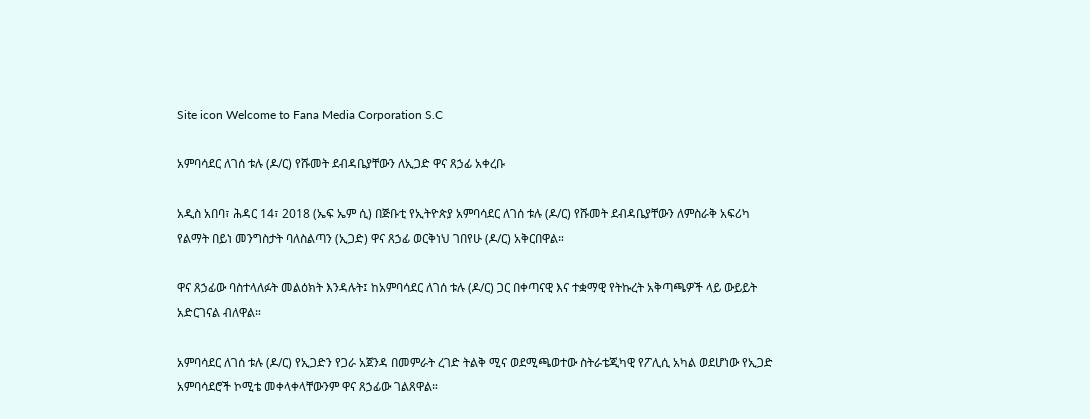Site icon Welcome to Fana Media Corporation S.C

አምባሳደር ለገሰ ቱሉ (ዶ/ር) የሹመት ደብዳቤያቸውን ለኢጋድ ዋና ጸኃፊ አቀረቡ

አዲስ አበባ፣ ሕዳር 14፣ 2018 (ኤፍ ኤም ሲ) በጅቡቲ የኢትዮጵያ አምባሳደር ለገሰ ቱሉ (ዶ/ር) የሹመት ደብዳቤያቸውን ለምስራቅ አፍሪካ የልማት በይነ መንግስታት ባለስልጣን (ኢጋድ) ዋና ጸኃፊ ወርቅነህ ገበየሁ (ዶ/ር) አቅርበዋል።

ዋና ጸኃፊው ባስተላለፉት መልዕክት እንዳሉት፤ ከአምባሳደር ለገሰ ቱሉ (ዶ/ር) ጋር በቀጣናዊ እና ተቋማዊ የትኩረት አቅጣጫዎች ላይ ውይይት አድርገናል ብለዋል።

አምባሳደር ለገሰ ቱሉ (ዶ/ር) የኢጋድን የጋራ አጀንዳ በመምራት ረገድ ትልቅ ሚና ወደሚጫወተው ስትራቴጂካዊ የፖሊሲ አካል ወደሆነው የኢጋድ አምባሳደሮች ኮሚቴ መቀላቀላቸውንም ዋና ጸኃፊው ገልጸዋል።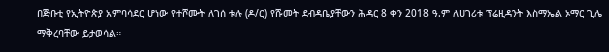በጅቡቲ የኢትዮጵያ አምባሳደር ሆነው የተሾሙት ለገሰ ቱሉ (ዶ/ር) የሹመት ደብዳቤያቸውን ሕዳር 8 ቀን 2018 ዓ.ም ለሀገሪቱ ፕሬዚዳንት እስማኤል ኦማር ጊሌ ማቅረባቸው ይታወሳል።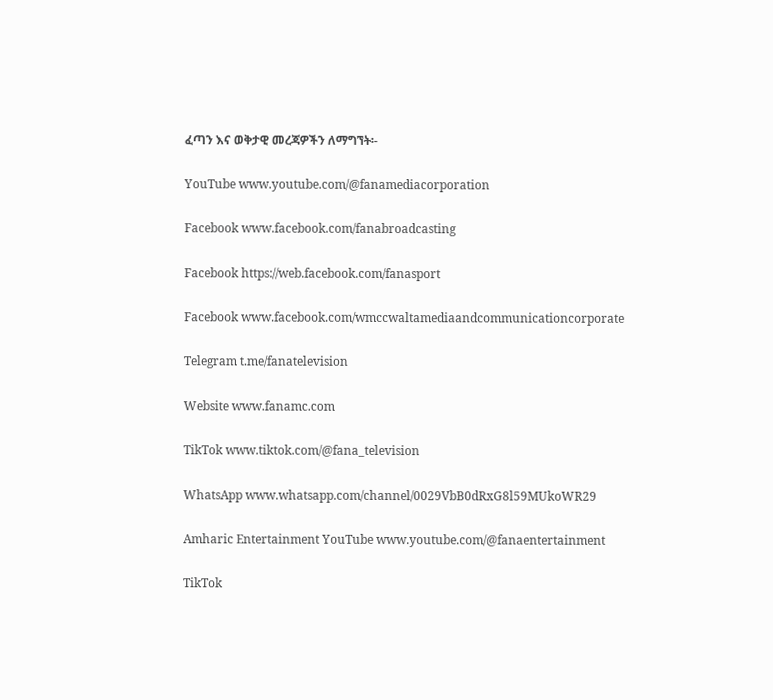ፈጣን እና ወቅታዊ መረጃዎችን ለማግኘት፡-

YouTube www.youtube.com/@fanamediacorporation

Facebook www.facebook.com/fanabroadcasting

Facebook https://web.facebook.com/fanasport

Facebook www.facebook.com/wmccwaltamediaandcommunicationcorporate

Telegram t.me/fanatelevision

Website www.fanamc.com

TikTok www.tiktok.com/@fana_television

WhatsApp www.whatsapp.com/channel/0029VbB0dRxG8l59MUkoWR29

Amharic Entertainment YouTube www.youtube.com/@fanaentertainment

TikTok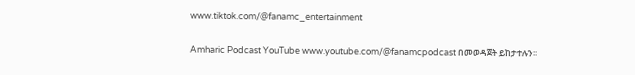www.tiktok.com/@fanamc_entertainment

Amharic Podcast YouTube www.youtube.com/@fanamcpodcast በመወዳጀት ይከታተሉን፡፡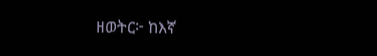ዘወትር፦ ከእኛ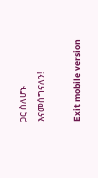ጋር ስለሆኑ እናመሰግናለን!

Exit mobile version